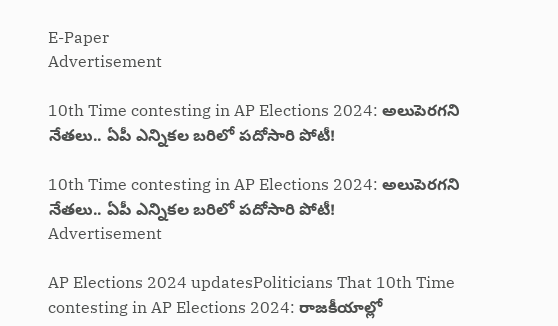E-Paper
Advertisement

10th Time contesting in AP Elections 2024: అలుపెరగని నేతలు.. ఏపీ ఎన్నికల బరిలో పదోసారి పోటీ!

10th Time contesting in AP Elections 2024: అలుపెరగని నేతలు.. ఏపీ ఎన్నికల బరిలో పదోసారి పోటీ!
Advertisement

AP Elections 2024 updatesPoliticians That 10th Time contesting in AP Elections 2024: రాజకీయాల్లో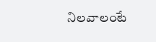నిలవాలంటే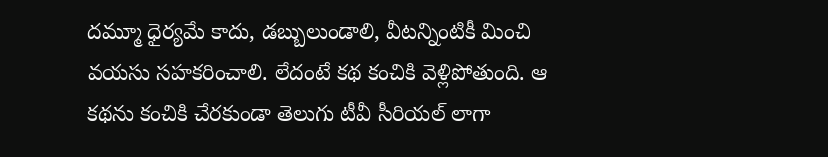దమ్మూ ధైర్యమే కాదు, డబ్బులుండాలి, వీటన్నింటికీ మించి వయసు సహకరించాలి. లేదంటే కథ కంచికి వెళ్లిపోతుంది. ఆ కథను కంచికి చేరకుండా తెలుగు టీవీ సీరియల్ లాగా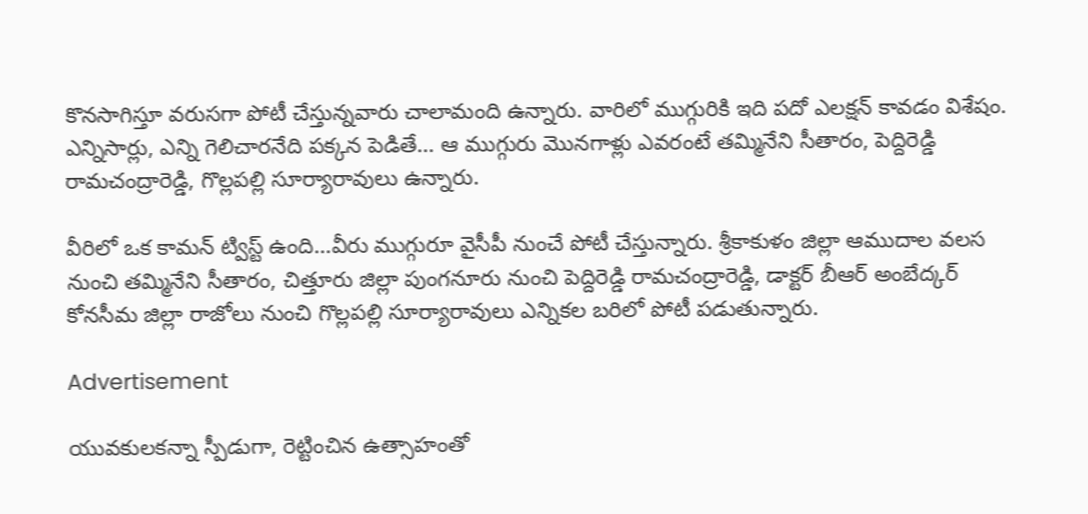కొనసాగిస్తూ వరుసగా పోటీ చేస్తున్నవారు చాలామంది ఉన్నారు. వారిలో ముగ్గురికి ఇది పదో ఎలక్షన్ కావడం విశేషం. ఎన్నిసార్లు, ఎన్ని గెలిచారనేది పక్కన పెడితే… ఆ ముగ్గురు మొనగాళ్లు ఎవరంటే తమ్మినేని సీతారం, పెద్దిరెడ్డి రామచంద్రారెడ్డి, గొల్లపల్లి సూర్యారావులు ఉన్నారు.

వీరిలో ఒక కామన్ ట్విస్ట్ ఉంది…వీరు ముగ్గురూ వైసీపీ నుంచే పోటీ చేస్తున్నారు. శ్రీకాకుళం జిల్లా ఆముదాల వలస నుంచి తమ్మినేని సీతారం, చిత్తూరు జిల్లా పుంగనూరు నుంచి పెద్దిరెడ్డి రామచంద్రారెడ్డి, డాక్టర్ బీఆర్ అంబేద్కర్ కోనసీమ జిల్లా రాజోలు నుంచి గొల్లపల్లి సూర్యారావులు ఎన్నికల బరిలో పోటీ పడుతున్నారు.

Advertisement

యువకులకన్నా స్పీడుగా, రెట్టించిన ఉత్సాహంతో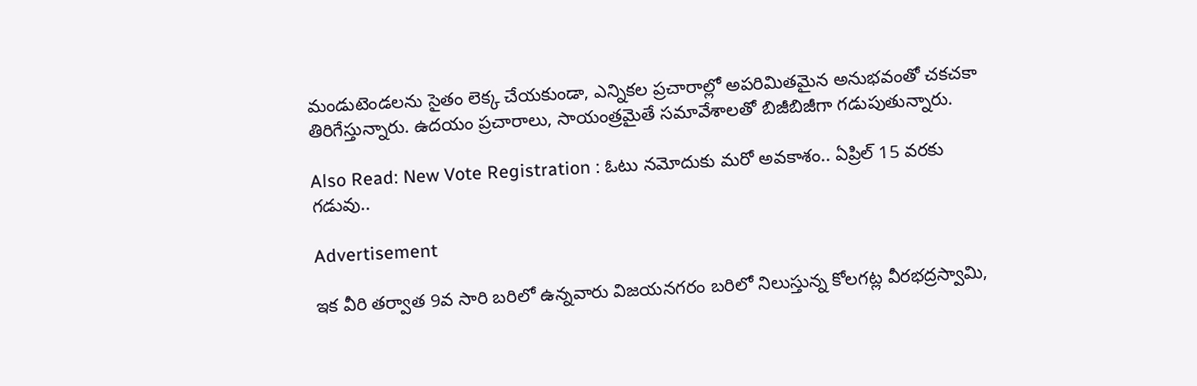మండుటెండలను సైతం లెక్క చేయకుండా, ఎన్నికల ప్రచారాల్లో అపరిమితమైన అనుభవంతో చకచకా తిరిగేస్తున్నారు. ఉదయం ప్రచారాలు, సాయంత్రమైతే సమావేశాలతో బిజీబిజీగా గడుపుతున్నారు.

Also Read: New Vote Registration : ఓటు నమోదుకు మరో అవకాశం.. ఏప్రిల్ 15 వరకు గడువు..

Advertisement

ఇక వీరి తర్వాత 9వ సారి బరిలో ఉన్నవారు విజయనగరం బరిలో నిలుస్తున్న కోలగట్ల వీరభద్రస్వామి,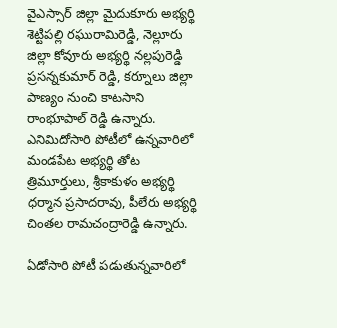వైఎస్సార్ జిల్లా మైదుకూరు అభ్యర్థి శెట్టిపల్లి రఘురామిరెడ్డి, నెల్లూరు జిల్లా కోవూరు అభ్యర్థి నల్లపురెడ్డి ప్రసన్నకుమార్ రెడ్డి, కర్నూలు జిల్లా పాణ్యం నుంచి కాటసాని రాంభూపాల్ రెడ్డి ఉన్నారు. ఎనిమిదోసారి పోటీలో ఉన్నవారిలో మండపేట అభ్యర్థి తోట త్రిమూర్తులు, శ్రీకాకుళం అభ్యర్థి ధర్మాన ప్రసాదరావు, పీలేరు అభ్యర్థి చింతల రామచంద్రారెడ్డి ఉన్నారు.

ఏడోసారి పోటీ పడుతున్నవారిలో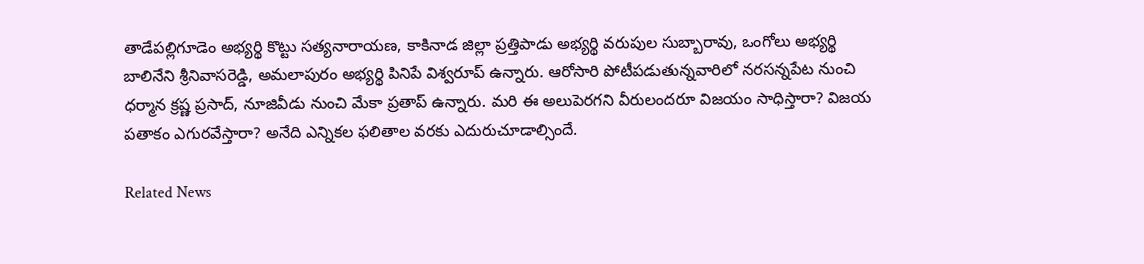తాడేపల్లిగూడెం అభ్యర్థి కొట్టు సత్యనారాయణ, కాకినాడ జిల్లా ప్రత్తిపాడు అభ్యర్థి వరుపుల సుబ్బారావు, ఒంగోలు అభ్యర్థి బాలినేని శ్రీనివాసరెడ్డి, అమలాపురం అభ్యర్థి పినిపే విశ్వరూప్ ఉన్నారు. ఆరోసారి పోటీపడుతున్నవారిలో నరసన్నపేట నుంచి ధర్మాన క్రష్ణ ప్రసాద్, నూజివీడు నుంచి మేకా ప్రతాప్ ఉన్నారు. మరి ఈ అలుపెరగని వీరులందరూ విజయం సాధిస్తారా? విజయ పతాకం ఎగురవేస్తారా? అనేది ఎన్నికల ఫలితాల వరకు ఎదురుచూడాల్సిందే.

Related News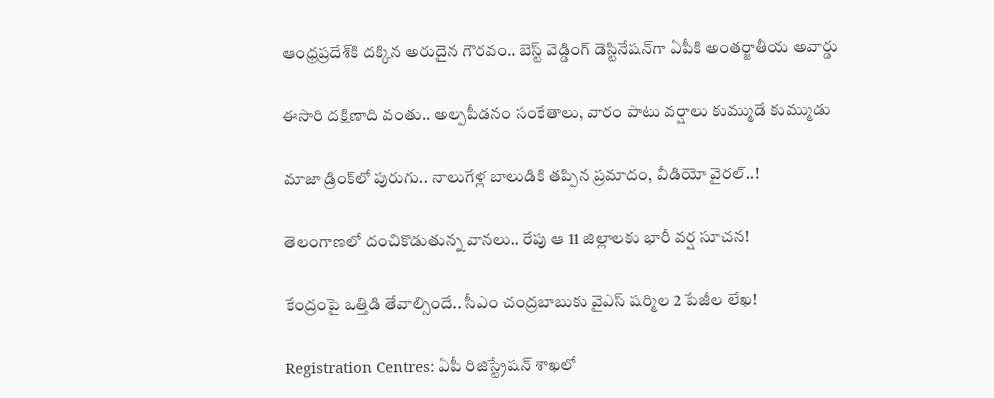ఆంధ్రప్రదేశ్‌కి దక్కిన అరుదైన గౌరవం.. బెస్ట్ వెడ్డింగ్ డెస్టినేషన్‌గా ఏపీకి అంతర్జాతీయ అవార్డు

ఈసారి దక్షిణాది వంతు.. అల్పపీడనం సంకేతాలు, వారం పాటు వర్షాలు కుమ్ముడే కుమ్ముడు

మాజా డ్రింక్‌లో పురుగు.. నాలుగేళ్ల బాలుడికి తప్పిన ప్రమాదం, వీడియో వైరల్..!

తెలంగాణలో దంచికొడుతున్న వానలు.. రేపు ఆ 11 జిల్లాలకు భారీ వర్ష సూచన!

కేంద్రంపై ఒత్తిడి తేవాల్సిందే.. సీఎం చంద్రబాబుకు వైఎస్ షర్మిల 2 పేజీల లేఖ!

Registration Centres: ఏపీ రిజిస్ట్రేషన్ శాఖలో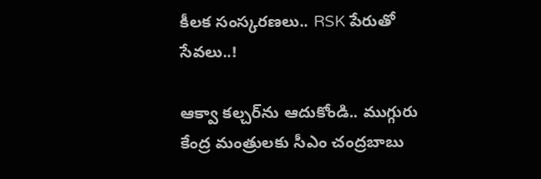కీలక సంస్కరణలు.. RSK పేరుతో సేవలు..!

ఆక్వా కల్చర్‌ను ఆదుకోండి.. ముగ్గురు కేంద్ర మంత్రులకు సీఎం చంద్రబాబు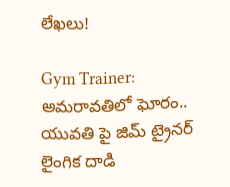లేఖలు!

Gym Trainer: అమరావతిలో ఘోరం.. యువతి పై జిమ్ ట్రైనర్ లైంగిక దాడి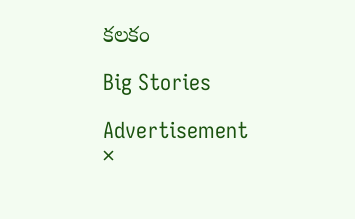కలకం

Big Stories

Advertisement
×